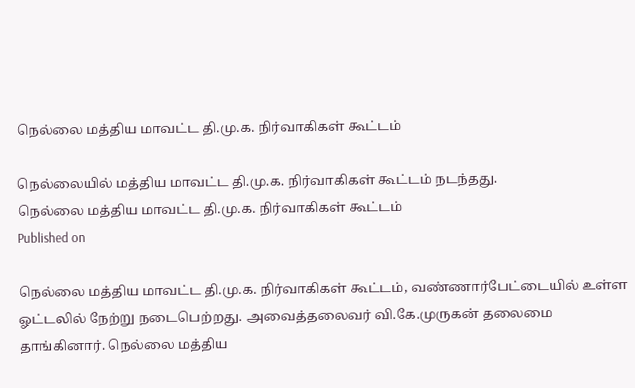நெல்லை மத்திய மாவட்ட தி.மு.க. நிர்வாகிகள் கூட்டம்

நெல்லையில் மத்திய மாவட்ட தி.மு.க. நிர்வாகிகள் கூட்டம் நடந்தது.
நெல்லை மத்திய மாவட்ட தி.மு.க. நிர்வாகிகள் கூட்டம்
Published on

நெல்லை மத்திய மாவட்ட தி.மு.க. நிர்வாகிகள் கூட்டம், வண்ணார்பேட்டையில் உள்ள ஓட்டலில் நேற்று நடைபெற்றது. அவைத்தலைவர் வி.கே.முருகன் தலைமை தாங்கினார். நெல்லை மத்திய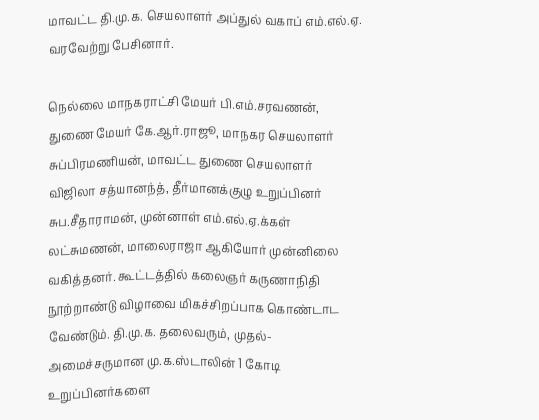மாவட்ட தி.மு.க. செயலாளர் அப்துல் வகாப் எம்.எல்.ஏ. வரவேற்று பேசினார்.

நெல்லை மாநகராட்சி மேயர் பி.எம்.சரவணன், துணை மேயர் கே.ஆர்.ராஜூ, மாநகர செயலாளர் சுப்பிரமணியன், மாவட்ட துணை செயலாளர் விஜிலா சத்யானந்த், தீர்மானக்குழு உறுப்பினர் சுப.சீதாராமன், முன்னாள் எம்.எல்.ஏ.க்கள் லட்சுமணன், மாலைராஜா ஆகியோர் முன்னிலை வகித்தனர். கூட்டத்தில் கலைஞர் கருணாநிதி நூற்றாண்டு விழாவை மிகச்சிறப்பாக கொண்டாட வேண்டும். தி.மு.க. தலைவரும், முதல்-அமைச்சருமான மு.க.ஸ்டாலின் 1 கோடி உறுப்பினர்களை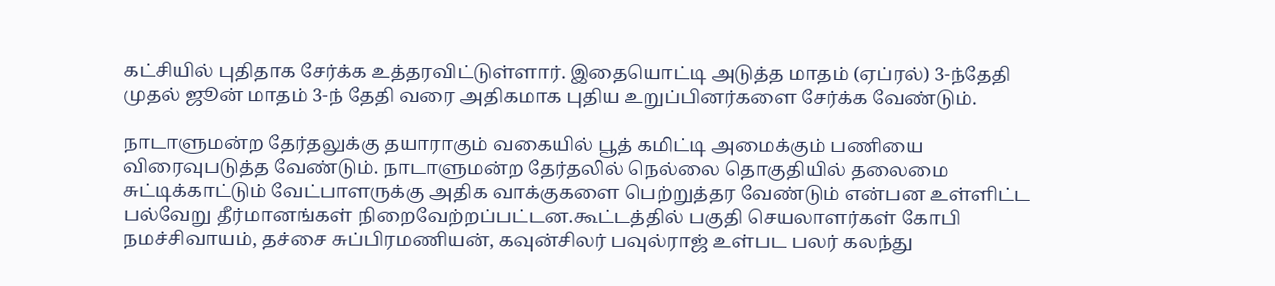கட்சியில் புதிதாக சேர்க்க உத்தரவிட்டுள்ளார். இதையொட்டி அடுத்த மாதம் (ஏப்ரல்) 3-ந்தேதி முதல் ஜூன் மாதம் 3-ந் தேதி வரை அதிகமாக புதிய உறுப்பினர்களை சேர்க்க வேண்டும்.

நாடாளுமன்ற தேர்தலுக்கு தயாராகும் வகையில் பூத் கமிட்டி அமைக்கும் பணியை விரைவுபடுத்த வேண்டும். நாடாளுமன்ற தேர்தலில் நெல்லை தொகுதியில் தலைமை சுட்டிக்காட்டும் வேட்பாளருக்கு அதிக வாக்குகளை பெற்றுத்தர வேண்டும் என்பன உள்ளிட்ட பல்வேறு தீர்மானங்கள் நிறைவேற்றப்பட்டன.கூட்டத்தில் பகுதி செயலாளர்கள் கோபி நமச்சிவாயம், தச்சை சுப்பிரமணியன், கவுன்சிலர் பவுல்ராஜ் உள்பட பலர் கலந்து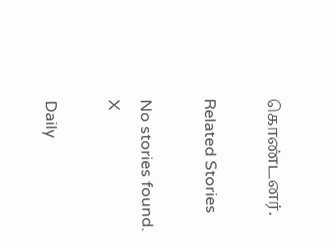கொண்டனர்.

Related Stories

No stories found.
X

Daily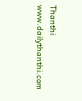Thanthi
www.dailythanthi.com